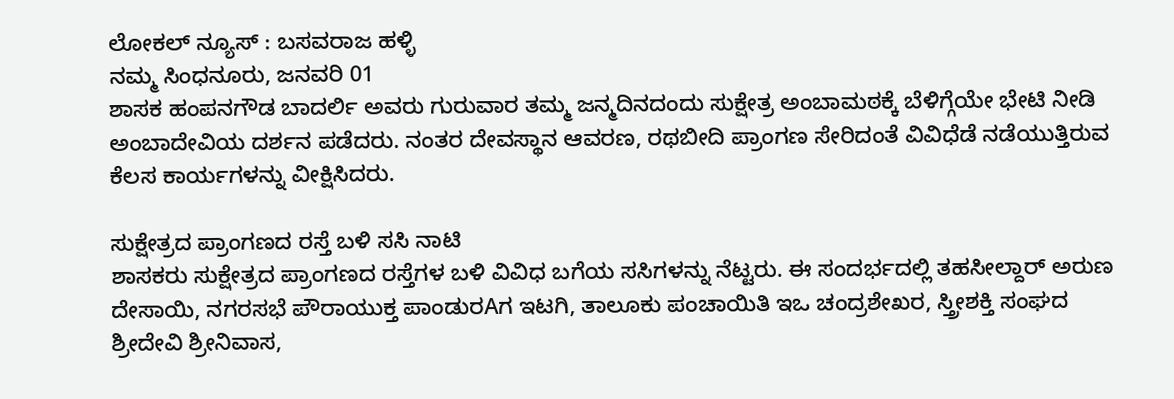ಲೋಕಲ್ ನ್ಯೂಸ್ : ಬಸವರಾಜ ಹಳ್ಳಿ
ನಮ್ಮ ಸಿಂಧನೂರು, ಜನವರಿ 01
ಶಾಸಕ ಹಂಪನಗೌಡ ಬಾದರ್ಲಿ ಅವರು ಗುರುವಾರ ತಮ್ಮ ಜನ್ಮದಿನದಂದು ಸುಕ್ಷೇತ್ರ ಅಂಬಾಮಠಕ್ಕೆ ಬೆಳಿಗ್ಗೆಯೇ ಭೇಟಿ ನೀಡಿ ಅಂಬಾದೇವಿಯ ದರ್ಶನ ಪಡೆದರು. ನಂತರ ದೇವಸ್ಥಾನ ಆವರಣ, ರಥಬೀದಿ ಪ್ರಾಂಗಣ ಸೇರಿದಂತೆ ವಿವಿಧೆಡೆ ನಡೆಯುತ್ತಿರುವ ಕೆಲಸ ಕಾರ್ಯಗಳನ್ನು ವೀಕ್ಷಿಸಿದರು.

ಸುಕ್ಷೇತ್ರದ ಪ್ರಾಂಗಣದ ರಸ್ತೆ ಬಳಿ ಸಸಿ ನಾಟಿ
ಶಾಸಕರು ಸುಕ್ಷೇತ್ರದ ಪ್ರಾಂಗಣದ ರಸ್ತೆಗಳ ಬಳಿ ವಿವಿಧ ಬಗೆಯ ಸಸಿಗಳನ್ನು ನೆಟ್ಟರು. ಈ ಸಂದರ್ಭದಲ್ಲಿ ತಹಸೀಲ್ದಾರ್ ಅರುಣ ದೇಸಾಯಿ, ನಗರಸಭೆ ಪೌರಾಯುಕ್ತ ಪಾಂಡುರAಗ ಇಟಗಿ, ತಾಲೂಕು ಪಂಚಾಯಿತಿ ಇಒ ಚಂದ್ರಶೇಖರ, ಸ್ತ್ರೀಶಕ್ತಿ ಸಂಘದ ಶ್ರೀದೇವಿ ಶ್ರೀನಿವಾಸ,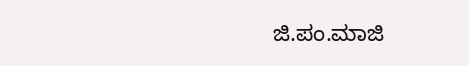ಜಿ.ಪಂ.ಮಾಜಿ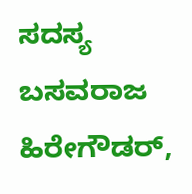ಸದಸ್ಯ ಬಸವರಾಜ ಹಿರೇಗೌಡರ್,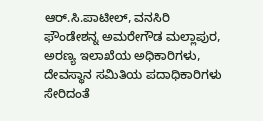ಆರ್.ಸಿ.ಪಾಟೀಲ್, ವನಸಿರಿ ಫೌಂಡೇಶನ್ನ ಅಮರೇಗೌಡ ಮಲ್ಲಾಪುರ, ಅರಣ್ಯ ಇಲಾಖೆಯ ಅಧಿಕಾರಿಗಳು, ದೇವಸ್ಥಾನ ಸಮಿತಿಯ ಪದಾಧಿಕಾರಿಗಳು ಸೇರಿದಂತೆ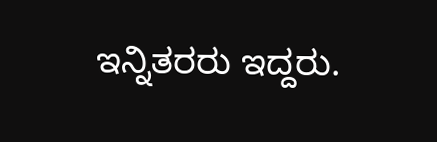ಇನ್ನಿತರರು ಇದ್ದರು.